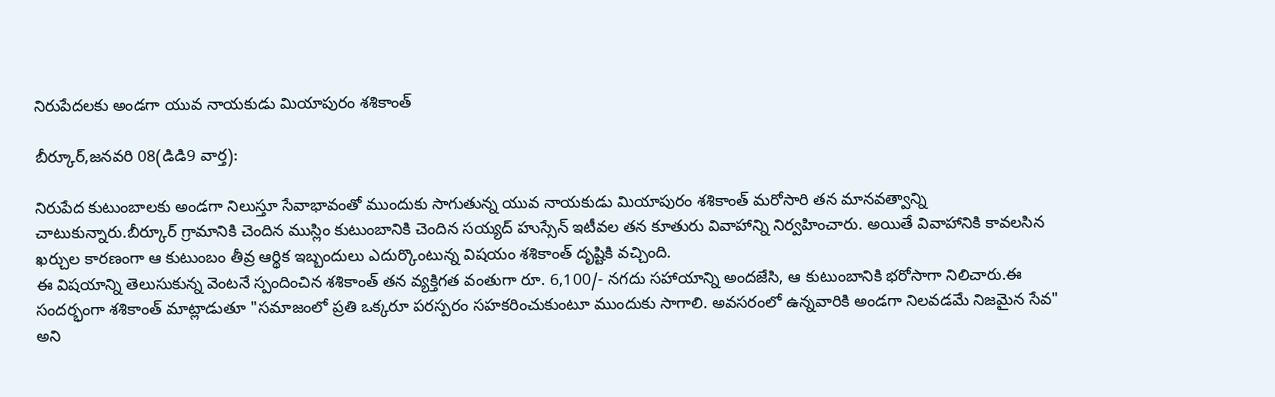నిరుపేదలకు అండగా యువ నాయకుడు మియాపురం శశికాంత్

బీర్కూర్,జనవరి 08(డిడి9 వార్త):

నిరుపేద కుటుంబాలకు అండగా నిలుస్తూ సేవాభావంతో ముందుకు సాగుతున్న యువ నాయకుడు మియాపురం శశికాంత్ మరోసారి తన మానవత్వాన్ని చాటుకున్నారు.బీర్కూర్ గ్రామానికి చెందిన ముస్లిం కుటుంబానికి చెందిన సయ్యద్ హుస్సేన్ ఇటీవల తన కూతురు వివాహాన్ని నిర్వహించారు. అయితే వివాహానికి కావలసిన ఖర్చుల కారణంగా ఆ కుటుంబం తీవ్ర ఆర్థిక ఇబ్బందులు ఎదుర్కొంటున్న విషయం శశికాంత్ దృష్టికి వచ్చింది.
ఈ విషయాన్ని తెలుసుకున్న వెంటనే స్పందించిన శశికాంత్ తన వ్యక్తిగత వంతుగా రూ. 6,100/- నగదు సహాయాన్ని అందజేసి, ఆ కుటుంబానికి భరోసాగా నిలిచారు.ఈ సందర్భంగా శశికాంత్ మాట్లాడుతూ "సమాజంలో ప్రతి ఒక్కరూ పరస్పరం సహకరించుకుంటూ ముందుకు సాగాలి. అవసరంలో ఉన్నవారికి అండగా నిలవడమే నిజమైన సేవ" అని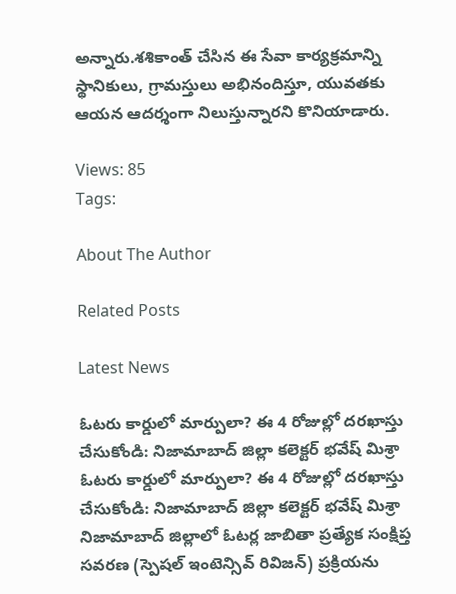అన్నారు.శశికాంత్ చేసిన ఈ సేవా కార్యక్రమాన్ని స్థానికులు, గ్రామస్తులు అభినందిస్తూ, యువతకు ఆయన ఆదర్శంగా నిలుస్తున్నారని కొనియాడారు.

Views: 85
Tags:

About The Author

Related Posts

Latest News

ఓటరు కార్డులో మార్పులా? ఈ 4 రోజుల్లో దరఖాస్తు చేసుకోండి: నిజామాబాద్ జిల్లా కలెక్టర్ భవేష్ మిశ్రా ఓటరు కార్డులో మార్పులా? ఈ 4 రోజుల్లో దరఖాస్తు చేసుకోండి: నిజామాబాద్ జిల్లా కలెక్టర్ భవేష్ మిశ్రా
నిజామాబాద్ జిల్లాలో ఓటర్ల జాబితా ప్రత్యేక సంక్షిప్త సవరణ (స్పెషల్‌ ఇంటెన్సివ్‌ రివిజన్‌) ప్రక్రియను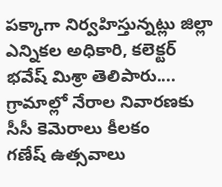పక్కాగా నిర్వహిస్తున్నట్లు జిల్లా ఎన్నికల అధికారి, కలెక్టర్‌ భవేష్‌ మిశ్రా తెలిపారు....
గ్రామాల్లో నేరాల నివారణకు సీసీ కెమెరాలు కీలకం
గణేష్ ఉత్సవాలు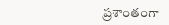ప్రశాంతంగా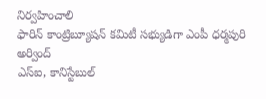నిర్వహించాలి
ఫారిన్ కాంట్రిబ్యూషన్ కమిటీ సభ్యుడిగా ఎంపీ ధర్మపురి అర్వింద్
ఎస్‌ఐ, కానిస్టేబుల్‌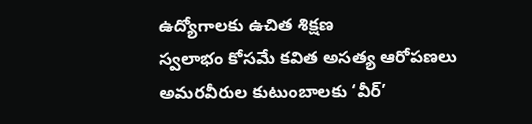ఉద్యోగాలకు ఉచిత శిక్షణ
స్వలాభం కోసమే కవిత అసత్య ఆరోపణలు
అమరవీరుల కుటుంబాలకు ‘వీర్‌’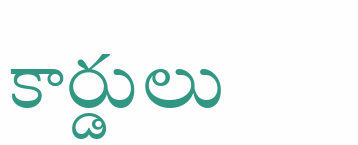కార్డులు